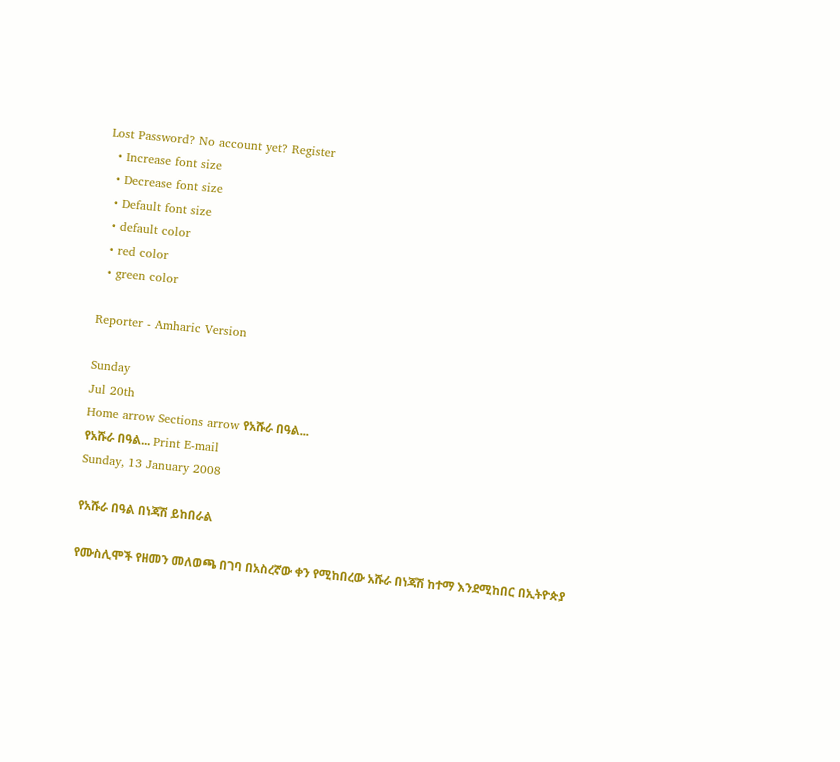Lost Password? No account yet? Register
  • Increase font size
  • Decrease font size
  • Default font size
  • default color
  • red color
  • green color

Reporter - Amharic Version

Sunday
Jul 20th
Home arrow Sections arrow የአሹራ በዓል...
የአሹራ በዓል... Print E-mail
Sunday, 13 January 2008

የአሹራ በዓል በነጃሽ ይከበራል

የሙስሊሞች የዘመን መለወጫ በገባ በአስረኛው ቀን የሚከበረው አሹራ በነጃሽ ከተማ እንደሚከበር በኢትዮጵያ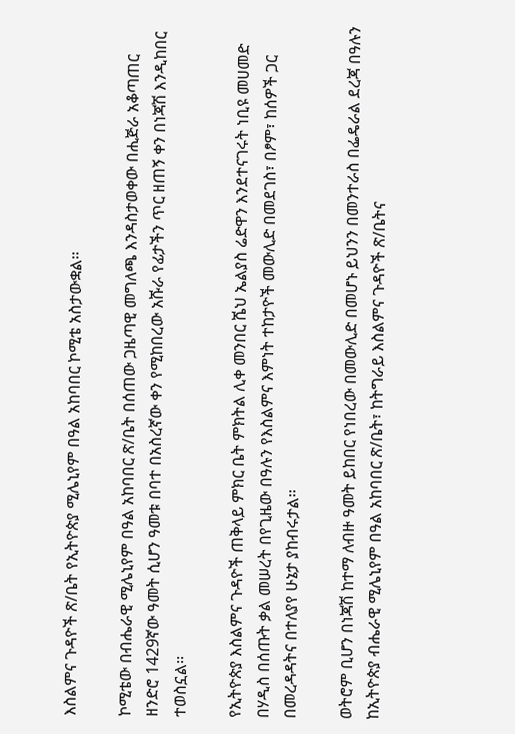እስልምና ጉዳዮች ጽ/ቤት የኢትዮጵያ ሚሌኒየም በዓል አከባበር ኮሚቴ አስታውቋል፡፡

ኮሚቴው በብሔራዊ ሚሌኒየም በዓል አከባበር ጽ/ቤት በሰጠው ጋዜጣዊ መግለጫ እንዳስታወቀው በሒጅራ አቆጣጠር ዘንድሮ 1429ኛው ዓመት ሲሆን ዓመቱ በባተ በአስረኛው ቀን የሚከበረው አሹራ የፊታችን ጥር ዘጠኝ ቀን በነጃሽ እንዲከበር ተወስኗል፡፡

የኢትዮጵያ እስልምና ጉዳዮች ጠቅላይ ምክር ቤት ምክትል ሊቀ መንበር ሼህ ኤልያስ ሬድዋን እንደተናገሩት ነቢዩ መሀመድ በሃዲስ በሰጡት ቃል መሠረት በየጊዜው በዓሉን የእስልምና እምነት ተከታዮች መውሊድ በመደገስ፣ በፆም፣ ከሰዎች ጋር በመረዳዳትና በተለያየ ሁኔታ ያከብሩታል፡፡

ወትሮም ቢሆን በነጃሽ ከተማ ለብዙ ዓመት ይከበር የነበረው በመውሊድ በመሆኑ ይህንን በመንተራስ በፌዴራል ደረጃ በዓሉን ከኢትዮጵያ ብሔራዊ ሚሌኒየም በዓል አከባበር ጽ/ቤት፣ ከትግራይ እስልምና ጉዳዮች ጽ/ቤትና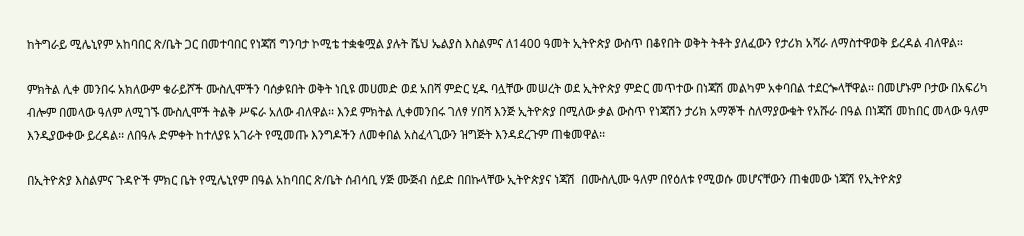ከትግራይ ሚሌኒየም አከባበር ጽ/ቤት ጋር በመተባበር የነጃሽ ግንባታ ኮሚቴ ተቋቁሟል ያሉት ሼህ ኤልያስ እስልምና ለ1400 ዓመት ኢትዮጵያ ውስጥ በቆየበት ወቅት ትቶት ያለፈውን የታሪክ አሻራ ለማስተዋወቅ ይረዳል ብለዋል፡፡

ምክትል ሊቀ መንበሩ አክለውም ቁራይሾች ሙስሊሞችን ባሰቃዩበት ወቅት ነቢዩ መሀመድ ወደ አበሻ ምድር ሂዱ ባሏቸው መሠረት ወደ ኢትዮጵያ ምድር መጥተው በነጃሽ መልካም አቀባበል ተደርጐላቸዋል፡፡ በመሆኑም ቦታው በአፍሪካ ብሎም በመላው ዓለም ለሚገኙ ሙስሊሞች ትልቅ ሥፍራ አለው ብለዋል፡፡ እንደ ምክትል ሊቀመንበሩ ገለፃ ሃበሻ እንጅ ኢትዮጵያ በሚለው ቃል ውስጥ የነጃሽን ታሪክ አማኞች ስለማያውቁት የአሹራ በዓል በነጃሽ መከበር መላው ዓለም እንዲያውቀው ይረዳል፡፡ ለበዓሉ ድምቀት ከተለያዩ አገራት የሚመጡ እንግዶችን ለመቀበል አስፈላጊውን ዝግጅት እንዳደረጉም ጠቁመዋል፡፡

በኢትዮጵያ እስልምና ጉዳዮች ምክር ቤት የሚሌኒየም በዓል አከባበር ጽ/ቤት ሰብሳቢ ሃጅ ሙጅብ ሰይድ በበኩላቸው ኢትዮጵያና ነጃሽ  በሙስሊሙ ዓለም በየዕለቱ የሚወሱ መሆናቸውን ጠቁመው ነጃሽ የኢትዮጵያ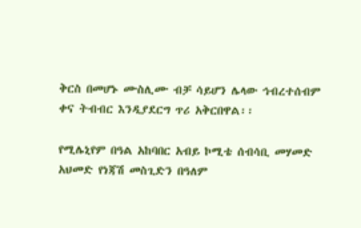ቅርስ በመሆኑ ሙስሊሙ ብቻ ሳይሆን ሌላው ኅብረተሰብም ቀና ትብብር እንዲያደርግ ጥሪ አቅርበዋል፡፡

የሚሌኒየም በዓል አከባበር አብይ ኮሚቴ ሰብሳቢ መሃመድ አህመድ የነጃሽ መስጊድን በዓለም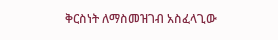ቅርስነት ለማስመዝገብ አስፈላጊው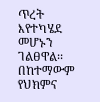ጥረት እየተካሄደ መሆኑን ገልፀዋል፡፡ በከተማውም የህክምና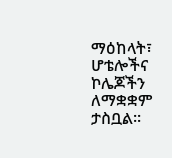ማዕከላት፣ ሆቴሎችና ኮሌጆችን ለማቋቋም ታስቧል፡፡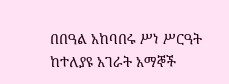በበዓል አከባበሩ ሥነ ሥርዓት ከተለያዩ አገራት አማኞች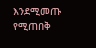እንደሚመጡ የሚጠበቅ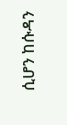ሲሆን ከሱዳን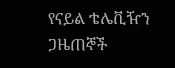የናይል ቴሌቪዥን ጋዜጠኞች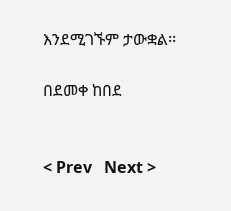እንደሚገኙም ታውቋል፡፡

በደመቀ ከበደ


< Prev   Next >